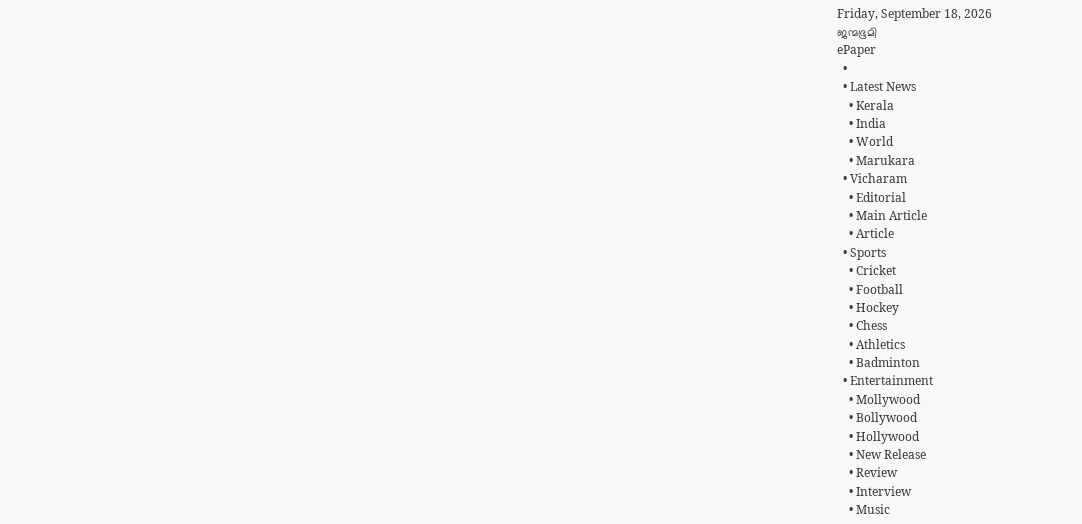Friday, September 18, 2026
ജന്മഭൂമി
ePaper
  •
  • Latest News
    • Kerala
    • India
    • World
    • Marukara
  • Vicharam
    • Editorial
    • Main Article
    • Article
  • Sports
    • Cricket
    • Football
    • Hockey
    • Chess
    • Athletics
    • Badminton
  • Entertainment
    • Mollywood
    • Bollywood
    • Hollywood
    • New Release
    • Review
    • Interview
    • Music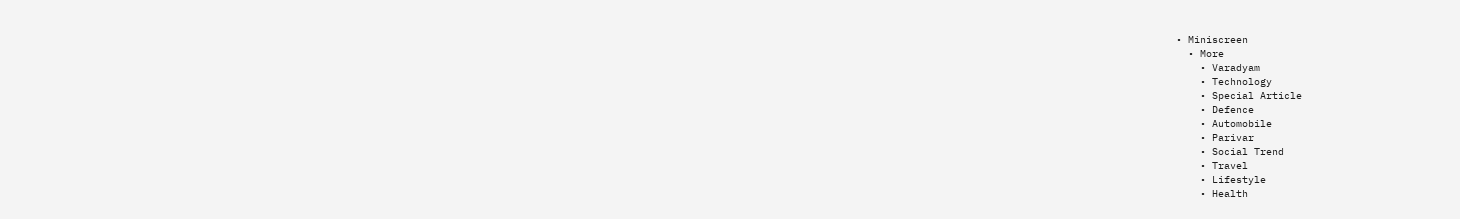• Miniscreen
  • More
    • Varadyam
    • Technology
    • Special Article
    • Defence
    • Automobile
    • Parivar
    • Social Trend
    • Travel
    • Lifestyle
    • Health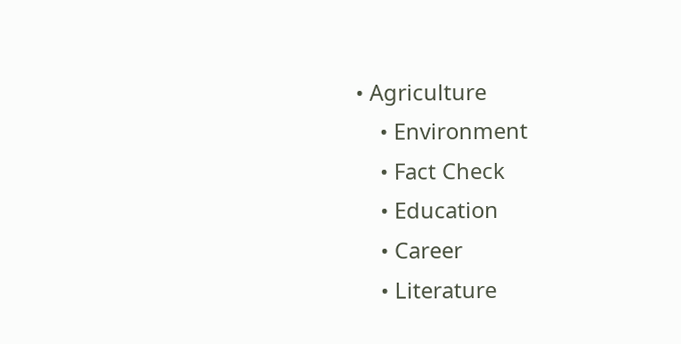• Agriculture
    • Environment
    • Fact Check
    • Education
    • Career
    • Literature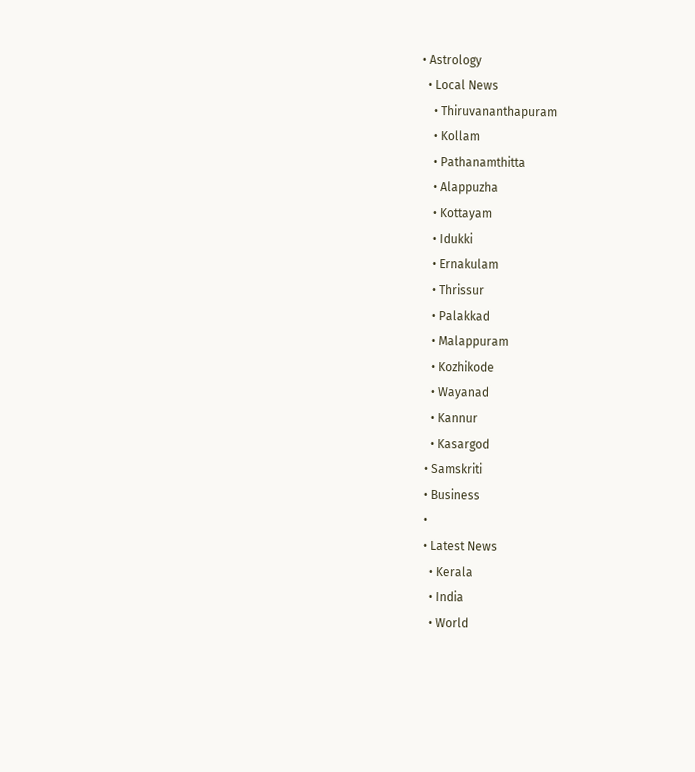• Astrology
  • Local News
    • Thiruvananthapuram
    • Kollam
    • Pathanamthitta
    • Alappuzha
    • Kottayam
    • Idukki
    • Ernakulam
    • Thrissur
    • Palakkad
    • Malappuram
    • Kozhikode
    • Wayanad
    • Kannur
    • Kasargod
  • Samskriti
  • Business
  •
  • Latest News
    • Kerala
    • India
    • World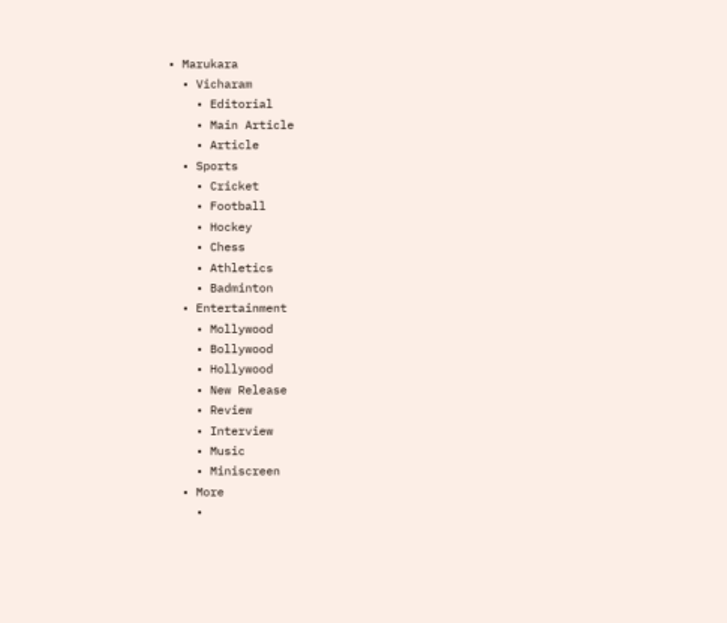• Marukara
  • Vicharam
    • Editorial
    • Main Article
    • Article
  • Sports
    • Cricket
    • Football
    • Hockey
    • Chess
    • Athletics
    • Badminton
  • Entertainment
    • Mollywood
    • Bollywood
    • Hollywood
    • New Release
    • Review
    • Interview
    • Music
    • Miniscreen
  • More
    •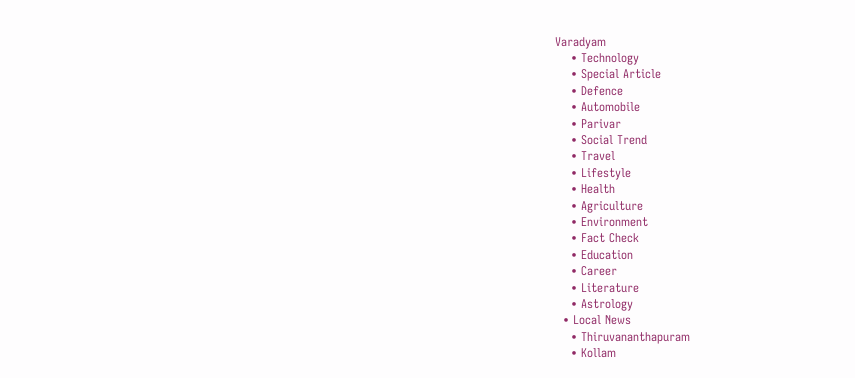Varadyam
    • Technology
    • Special Article
    • Defence
    • Automobile
    • Parivar
    • Social Trend
    • Travel
    • Lifestyle
    • Health
    • Agriculture
    • Environment
    • Fact Check
    • Education
    • Career
    • Literature
    • Astrology
  • Local News
    • Thiruvananthapuram
    • Kollam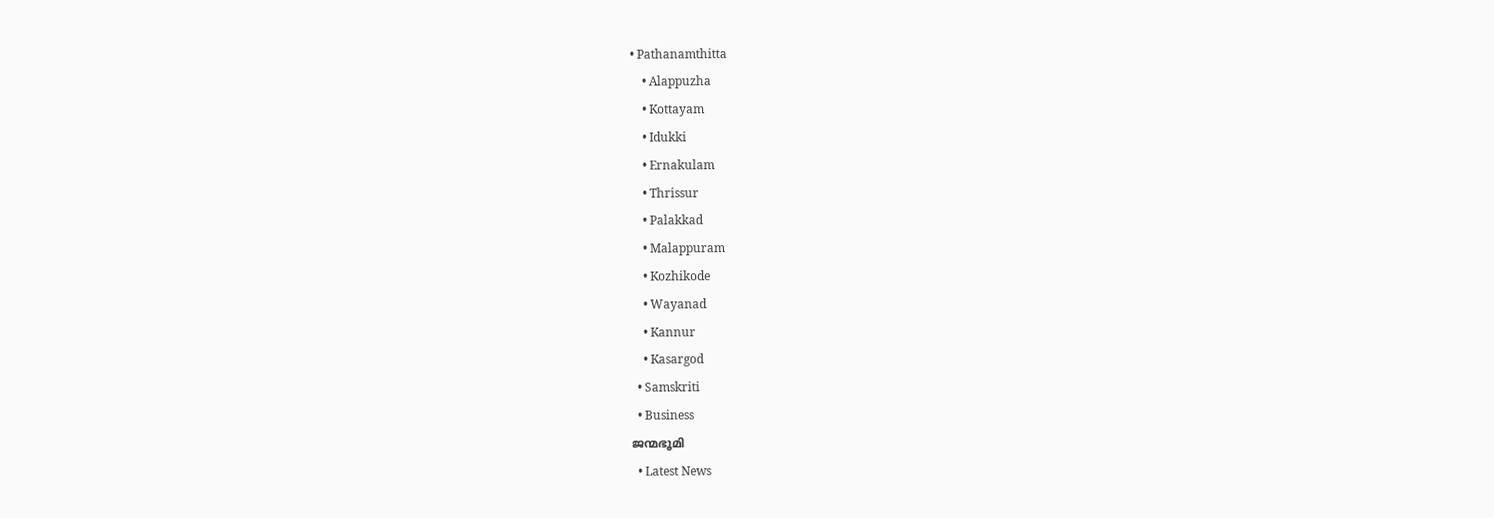• Pathanamthitta
    • Alappuzha
    • Kottayam
    • Idukki
    • Ernakulam
    • Thrissur
    • Palakkad
    • Malappuram
    • Kozhikode
    • Wayanad
    • Kannur
    • Kasargod
  • Samskriti
  • Business
ജന്മഭൂമി
  • Latest News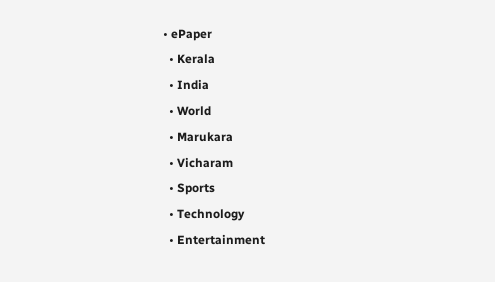• ePaper
  • Kerala
  • India
  • World
  • Marukara
  • Vicharam
  • Sports
  • Technology
  • Entertainment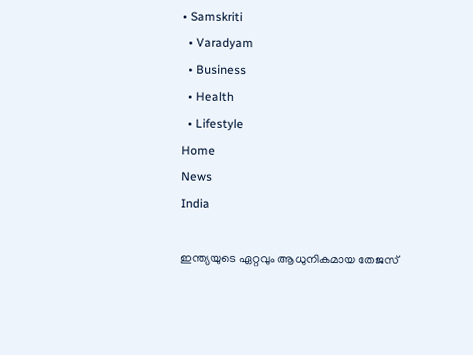• Samskriti
  • Varadyam
  • Business
  • Health
  • Lifestyle
Home
News
India

ഇന്ത്യയുടെ ഏറ്റവും ആധുനികമായ തേജസ്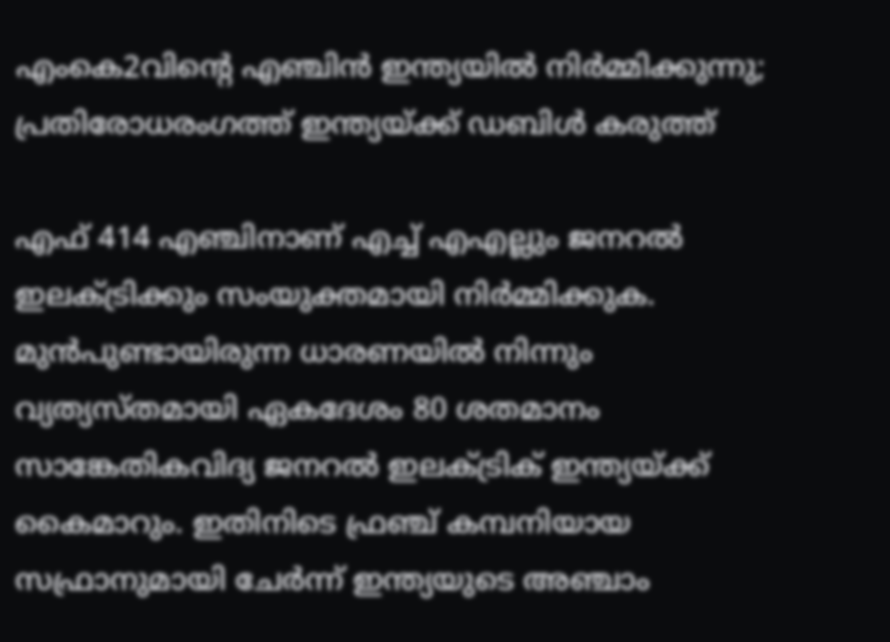എംകെ2വിന്റെ എഞ്ചിന്‍ ഇന്ത്യയില്‍ നിര്‍മ്മിക്കുന്നു; പ്രതിരോധരംഗത്ത് ഇന്ത്യയ്‌ക്ക് ഡബിള്‍ കരുത്ത്

എഫ് 414 എഞ്ചിനാണ് എച്ച് എഎല്ലും ജനറല്‍ ഇലക്ട്രിക്കും സംയുക്തമായി നിര്‍മ്മിക്കുക. മുന്‍പുണ്ടായിരുന്ന ധാരണയില്‍ നിന്നും വ്യത്യസ്തമായി ഏകദേശം 80 ശതമാനം സാങ്കേതികവിദ്യ ജനറല്‍ ഇലക്ട്രിക് ഇന്ത്യയ്‌ക്ക് കൈമാറും. ഇതിനിടെ ഫ്രഞ്ച് കമ്പനിയായ സഫ്രാനുമായി ചേര്‍ന്ന് ഇന്ത്യയുടെ അഞ്ചാം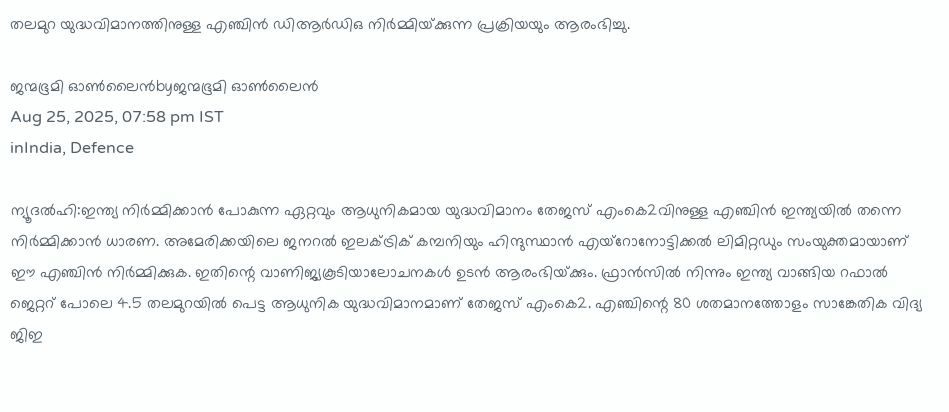തലമുറ യുദ്ധവിമാനത്തിനുള്ള എഞ്ചിന്‍ ഡിആര്‍ഡിഒ നിര്‍മ്മിയ്‌ക്കുന്ന പ്രക്രിയയും ആരംഭിച്ചു.

ജന്മഭൂമി ഓണ്‍ലൈന്‍byജന്മഭൂമി ഓണ്‍ലൈന്‍
Aug 25, 2025, 07:58 pm IST
inIndia, Defence

ന്യൂദല്‍ഹി:ഇന്ത്യ നിര്‍മ്മിക്കാന്‍ പോകുന്ന ഏറ്റവും ആധുനികമായ യുദ്ധവിമാനം തേജസ് എംകെ2വിനുള്ള എഞ്ചിന്‍ ഇന്ത്യയില്‍ തന്നെ നിര്‍മ്മിക്കാന്‍ ധാരണ. അമേരിക്കയിലെ ജനറല്‍ ഇലക്ട്രിക് കമ്പനിയും ഹിന്ദുസ്ഥാന്‍ എയ്റോനോട്ടിക്കല്‍ ലിമിറ്റഡും സംയുക്തമായാണ് ഈ എഞ്ചിന്‍ നിര്‍മ്മിക്കുക. ഇതിന്റെ വാണിജ്യകൂടിയാലോചനകള്‍ ഉടന്‍ ആരംഭിയ്‌ക്കും. ഫ്രാന്‍സില്‍ നിന്നും ഇന്ത്യ വാങ്ങിയ റഫാല്‍ ജെറ്ററ് പോലെ 4.5 തലമുറയില്‍ പെട്ട ആധുനിക യുദ്ധവിമാനമാണ് തേജസ് എംകെ2. എഞ്ചിന്റെ 80 ശതമാനത്തോളം സാങ്കേതിക വിദ്യ ജിഇ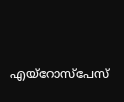എയ്റോസ്പേസ്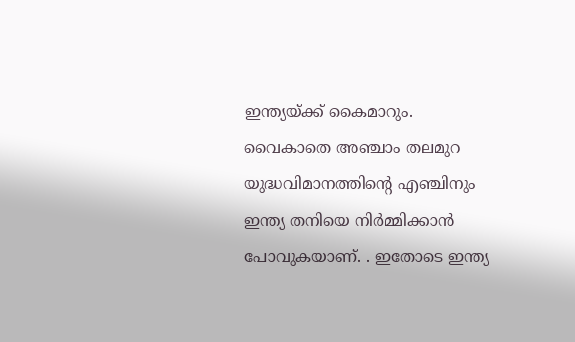ഇന്ത്യയ്‌ക്ക് കൈമാറും. വൈകാതെ അഞ്ചാം തലമുറ യുദ്ധവിമാനത്തിന്റെ എഞ്ചിനും ഇന്ത്യ തനിയെ നിര്‍മ്മിക്കാന്‍ പോവുകയാണ്. . ഇതോടെ ഇന്ത്യ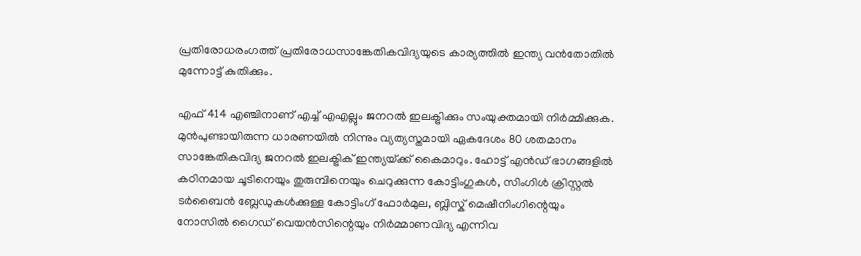പ്രതിരോധരംഗത്ത് പ്രതിരോധസാങ്കേതികവിദ്യയുടെ കാര്യത്തില്‍ ഇന്ത്യ വന്‍തോതില്‍ മുന്നോട്ട് കുതിക്കും.

എഫ് 414 എഞ്ചിനാണ് എച്ച് എഎല്ലും ജനറല്‍ ഇലക്ട്രിക്കും സംയുക്തമായി നിര്‍മ്മിക്കുക. മുന്‍പുണ്ടായിരുന്ന ധാരണയില്‍ നിന്നും വ്യത്യസ്തമായി ഏകദേശം 80 ശതമാനം സാങ്കേതികവിദ്യ ജനറല്‍ ഇലക്ട്രിക് ഇന്ത്യയ്‌ക്ക് കൈമാറും. ഹോട്ട് എന്‍ഡ് ഭാഗങ്ങളില്‍ കഠിനമായ ചൂടിനെയും തുരുമ്പിനെയും ചെറുക്കുന്ന കോട്ടിംഗുകള്‍, സിംഗിള്‍ ക്രിസ്റ്റല്‍ ടര്‍ബൈന്‍ ബ്ലേഡുകള്‍ക്കുള്ള കോട്ടിംഗ് ഫോര്‍മുല, ബ്ലിസ്ക് മെഷീനിംഗിന്റെയും നോസില്‍ ഗൈഡ് വെയന്‍സിന്റെയും നിര്‍മ്മാണവിദ്യ എന്നിവ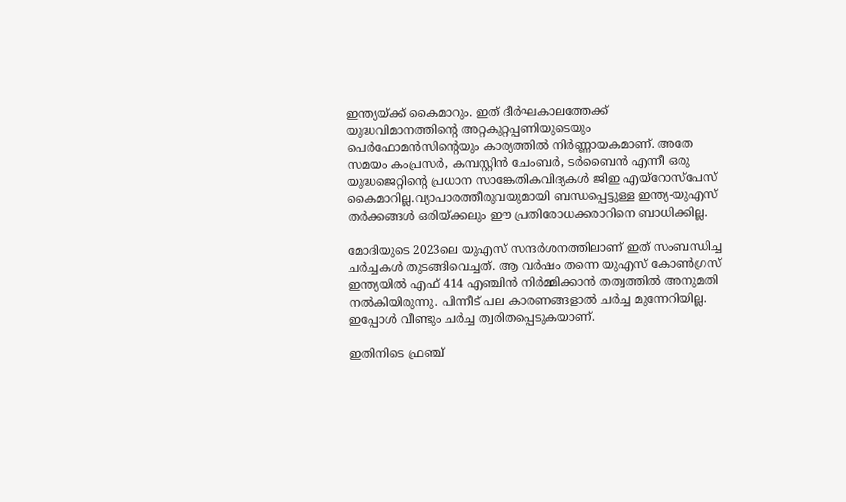ഇന്ത്യയ്‌ക്ക് കൈമാറും. ഇത് ദീര്‍ഘകാലത്തേക്ക് യുദ്ധവിമാനത്തിന്റെ അറ്റകുറ്റപ്പണിയുടെയും പെര്‍ഫോമന്‍സിന്റെയും കാര്യത്തില്‍ നിര്‍ണ്ണായകമാണ്. അതേ സമയം കംപ്രസര്‍, കമ്പസ്റ്റിന്‍ ചേംബര്‍, ടര്‍ബൈന്‍ എന്നീ ഒരു യുദ്ധജെറ്റിന്റെ പ്രധാന സാങ്കേതികവിദ്യകള്‍ ജിഇ എയ്റോസ്പേസ് കൈമാറില്ല.വ്യാപാരത്തീരുവയുമായി ബന്ധപ്പെട്ടുള്ള ഇന്ത്യ-യുഎസ് തര്‍ക്കങ്ങള്‍ ഒരിയ്‌ക്കലും ഈ പ്രതിരോധക്കരാറിനെ ബാധിക്കില്ല.

മോദിയുടെ 2023ലെ യുഎസ് സന്ദര്‍ശനത്തിലാണ് ഇത് സംബന്ധിച്ച ചര്‍ച്ചകള്‍ തുടങ്ങിവെച്ചത്. ആ വര്‍ഷം തന്നെ യുഎസ് കോണ്‍ഗ്രസ് ഇന്ത്യയില്‍ എഫ് 414 എഞ്ചിന്‍ നിര്‍മ്മിക്കാന്‍ തത്വത്തില്‍ അനുമതി നല്‍കിയിരുന്നു. പിന്നീട് പല കാരണങ്ങളാല്‍ ചര്‍ച്ച മുന്നേറിയില്ല. ഇപ്പോള്‍ വീണ്ടും ചര്‍ച്ച ത്വരിതപ്പെടുകയാണ്.

ഇതിനിടെ ഫ്രഞ്ച്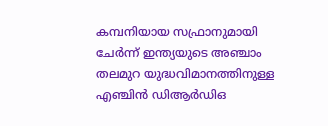കമ്പനിയായ സഫ്രാനുമായി ചേര്‍ന്ന് ഇന്ത്യയുടെ അഞ്ചാം തലമുറ യുദ്ധവിമാനത്തിനുള്ള എഞ്ചിന്‍ ഡിആര്‍ഡിഒ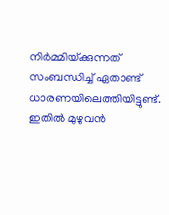നിര്‍മ്മിയ്‌ക്കുന്നത് സംബന്ധിച്ച് ഏതാണ്ട് ധാരണയിലെത്തിയിട്ടുണ്ട്. ഇതില്‍ മുഴുവന്‍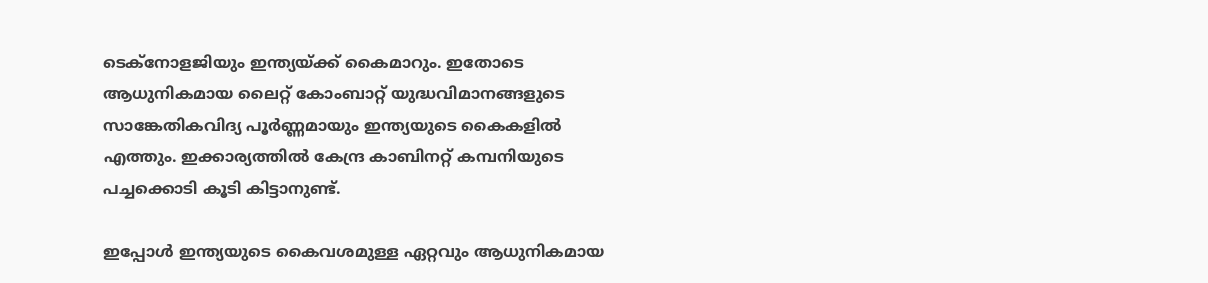ടെക്നോളജിയും ഇന്ത്യയ്‌ക്ക് കൈമാറും. ഇതോടെ ആധുനികമായ ലൈറ്റ് കോംബാറ്റ് യുദ്ധവിമാനങ്ങളുടെ സാങ്കേതികവിദ്യ പൂര്‍ണ്ണമായും ഇന്ത്യയുടെ കൈകളില്‍ എത്തും. ഇക്കാര്യത്തില്‍ കേന്ദ്ര കാബിനറ്റ് കമ്പനിയുടെ പച്ചക്കൊടി കൂടി കിട്ടാനുണ്ട്.

ഇപ്പോള്‍ ഇന്ത്യയുടെ കൈവശമുള്ള ഏറ്റവും ആധുനികമായ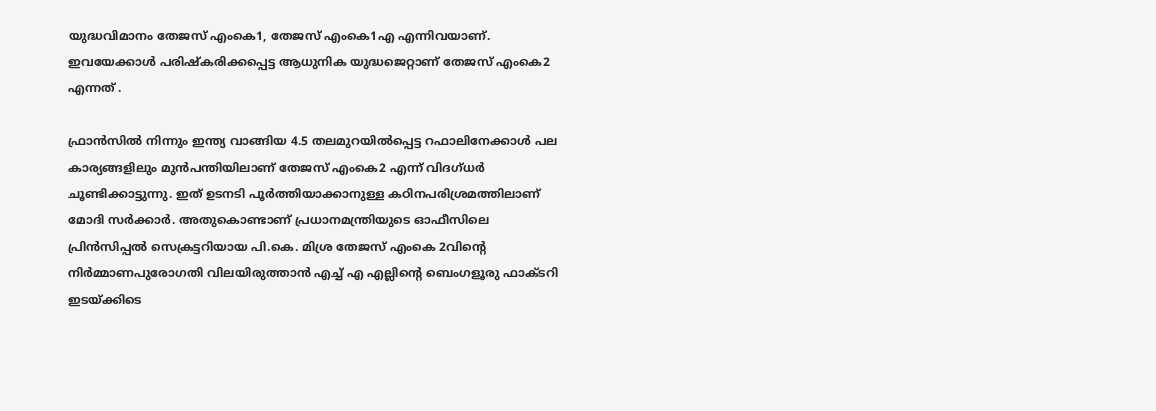യുദ്ധവിമാനം തേജസ് എംകെ1, തേജസ് എംകെ1എ എന്നിവയാണ്. ഇവയേക്കാള്‍ പരിഷ്കരിക്കപ്പെട്ട ആധുനിക യുദ്ധജെറ്റാണ് തേജസ് എംകെ2 എന്നത് .

ഫ്രാന്‍സില്‍ നിന്നും ഇന്ത്യ വാങ്ങിയ 4.5 തലമുറയില്‍പ്പെട്ട റഫാലിനേക്കാള്‍ പല കാര്യങ്ങളിലും മുന്‍പന്തിയിലാണ് തേജസ് എംകെ2 എന്ന് വിദഗ്ധര്‍ ചൂണ്ടിക്കാട്ടുന്നു. ഇത് ഉടനടി പൂര്‍ത്തിയാക്കാനുള്ള കഠിനപരിശ്രമത്തിലാണ് മോദി സര്‍ക്കാര്‍. അതുകൊണ്ടാണ് പ്രധാനമന്ത്രിയുടെ ഓഫീസിലെ പ്രിന്‍സിപ്പല്‍ സെക്രട്ടറിയായ പി.കെ. മിശ്ര തേജസ് എംകെ 2വിന്റെ നിര്‍മ്മാണപുരോഗതി വിലയിരുത്താന്‍ എച്ച് എ എല്ലിന്റെ ബെംഗളൂരു ഫാക്ടറി ഇടയ്‌ക്കിടെ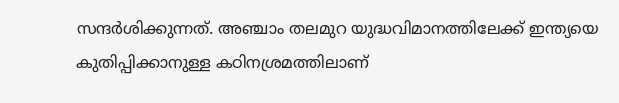സന്ദര്‍ശിക്കുന്നത്. അഞ്ചാം തലമുറ യുദ്ധവിമാനത്തിലേക്ക് ഇന്ത്യയെ കുതിപ്പിക്കാനുള്ള കഠിനശ്രമത്തിലാണ്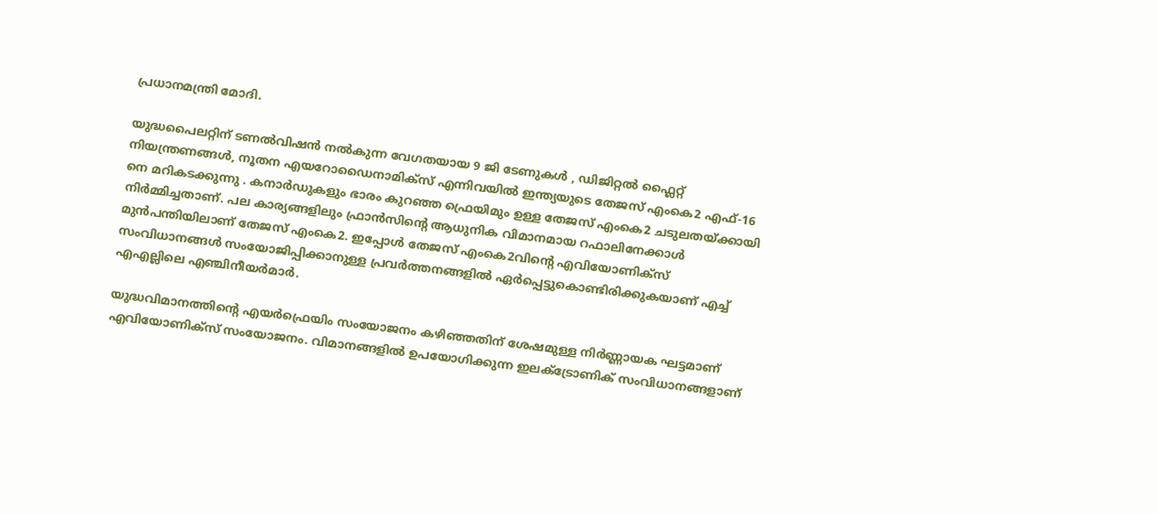പ്രധാനമന്ത്രി മോദി.

യുദ്ധപൈലറ്റിന് ടണല്‍വിഷന്‍ നല്‍കുന്ന വേഗതയായ 9 ജി ടേണുകൾ , ഡിജിറ്റൽ ഫ്ലൈറ്റ് നിയന്ത്രണങ്ങൾ, നൂതന എയറോഡൈനാമിക്സ് എന്നിവയിൽ ഇന്ത്യയുടെ തേജസ് എംകെ2 എഫ്-16 നെ മറികടക്കുന്നു . കനാർഡുകളും ഭാരം കുറഞ്ഞ ഫ്രെയിമും ഉള്ള തേജസ് എംകെ2 ചടുലതയ്‌ക്കായി നിർമ്മിച്ചതാണ്. പല കാര്യങ്ങളിലും ഫ്രാന്‍സിന്റെ ആധുനിക വിമാനമായ റഫാലിനേക്കാള്‍ മുന്‍പന്തിയിലാണ് തേജസ് എംകെ2. ഇപ്പോള്‍ തേജസ് എംകെ2വിന്റെ എവിയോണിക്സ് സംവിധാനങ്ങള്‍ സംയോജിപ്പിക്കാനുള്ള പ്രവര്‍ത്തനങ്ങളില്‍ ഏര്‍പ്പെട്ടുകൊണ്ടിരിക്കുകയാണ് എച്ച് എഎല്ലിലെ എഞ്ചിനീയര്‍മാര്‍.

യുദ്ധവിമാനത്തിന്റെ എയര്‍ഫ്രെയിം സംയോജനം കഴിഞ്ഞതിന് ശേഷമുള്ള നിര്‍ണ്ണായക ഘട്ടമാണ് എവിയോണിക്സ് സംയോജനം. വിമാനങ്ങളിൽ ഉപയോഗിക്കുന്ന ഇലക്ട്രോണിക് സംവിധാനങ്ങളാണ്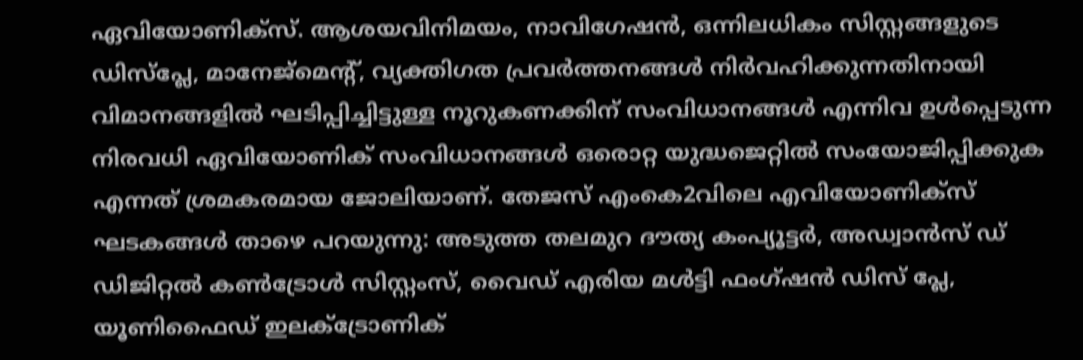ഏവിയോണിക്സ്. ആശയവിനിമയം, നാവിഗേഷൻ, ഒന്നിലധികം സിസ്റ്റങ്ങളുടെ ഡിസ്പ്ലേ, മാനേജ്മെന്റ്, വ്യക്തിഗത പ്രവർത്തനങ്ങൾ നിർവഹിക്കുന്നതിനായി വിമാനങ്ങളിൽ ഘടിപ്പിച്ചിട്ടുള്ള നൂറുകണക്കിന് സംവിധാനങ്ങൾ എന്നിവ ഉള്‍പ്പെടുന്ന നിരവധി ഏവിയോണിക് സംവിധാനങ്ങള്‍ ഒരൊറ്റ യുദ്ധജെറ്റില്‍ സംയോജിപ്പിക്കുക എന്നത് ശ്രമകരമായ ജോലിയാണ്. തേജസ് എംകെ2വിലെ എവിയോണിക്സ് ഘടകങ്ങള്‍ താഴെ പറയുന്നു: അടുത്ത തലമുറ ദൗത്യ കംപ്യൂട്ടര്‍, അഡ്വാന്‍സ് ഡ് ഡിജിറ്റല്‍ കണ്‍ട്രോള്‍ സിസ്റ്റംസ്, വൈഡ് എരിയ മള്‍ട്ടി ഫംഗ്ഷന്‍ ഡിസ് പ്ലേ, യൂണിഫൈഡ് ഇലക്ട്രോണിക്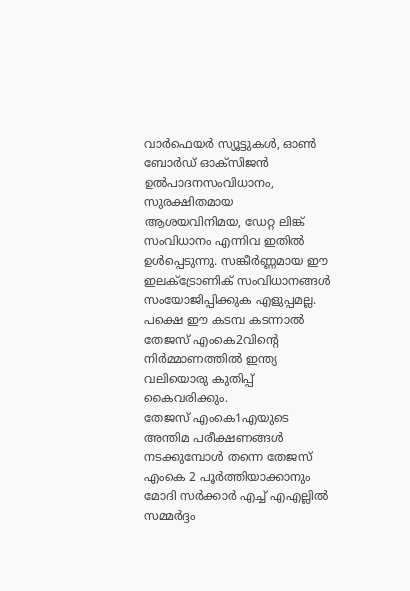വാര്‍ഫെയര്‍ സ്യൂട്ടുകള്‍, ഓണ്‍ ബോര്‍ഡ് ഓക്സിജന്‍ ഉല്‍പാദനസംവിധാനം, സുരക്ഷിതമായ ആശയവിനിമയ, ഡേറ്റ ലിങ്ക് സംവിധാനം എന്നിവ ഇതില്‍ ഉള്‍പ്പെടുന്നു. സങ്കീര്‍ണ്ണമായ ഈ ഇലക്ട്രോണിക് സംവിധാനങ്ങള്‍ സംയോജിപ്പിക്കുക എളുപ്പമല്ല. പക്ഷെ ഈ കടമ്പ കടന്നാല്‍ തേജസ് എംകെ2വിന്റെ നിര്‍മ്മാണത്തില്‍ ഇന്ത്യ വലിയൊരു കുതിപ്പ് കൈവരിക്കും.
തേജസ് എംകെ1എയുടെ അന്തിമ പരീക്ഷണങ്ങള്‍ നടക്കുമ്പോള്‍ തന്നെ തേജസ് എംകെ 2 പൂര്‍ത്തിയാക്കാനും മോദി സര്‍ക്കാര്‍ എച്ച് എഎല്ലില്‍ സമ്മര്‍ദ്ദം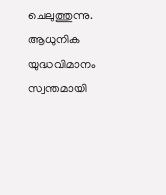ചെലുത്തുന്നു. ആധുനിക യുദ്ധവിമാനം സ്വന്തമായി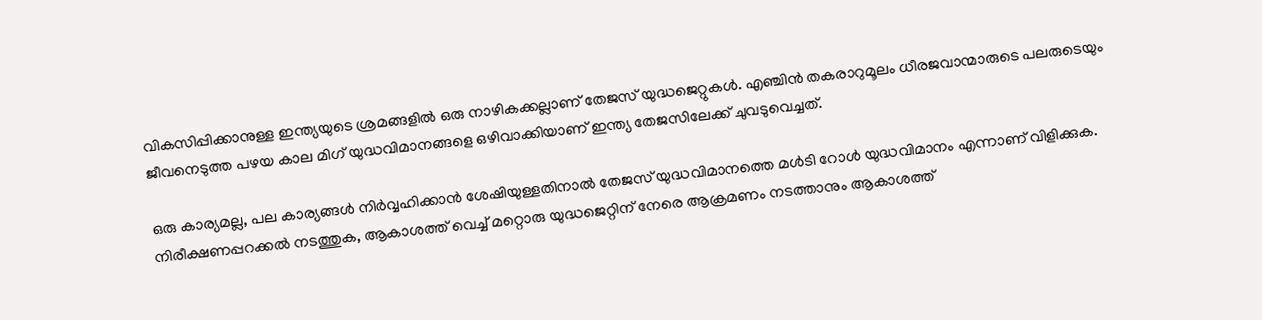വികസിപ്പിക്കാനുള്ള ഇന്ത്യയുടെ ശ്രമങ്ങളില്‍ ഒരു നാഴികക്കല്ലാണ് തേജസ് യുദ്ധജെറ്റുകള്‍. എഞ്ചിന്‍ തകരാറുമൂലം ധീരജവാന്മാരുടെ പലരുടെയും ജീവനെടുത്ത പഴയ കാല മിഗ് യുദ്ധവിമാനങ്ങളെ ഒഴിവാക്കിയാണ് ഇന്ത്യ തേജസിലേക്ക് ചുവടുവെച്ചത്.

ഒരു കാര്യമല്ല, പല കാര്യങ്ങള്‍ നിര്‍വ്വഹിക്കാന്‍ ശേഷിയുള്ളതിനാല്‍ തേജസ് യുദ്ധവിമാനത്തെ മള്‍ടി റോള്‍ യുദ്ധവിമാനം എന്നാണ് വിളിക്കുക. നിരീക്ഷണപ്പറക്കല്‍ നടത്തുക, ആകാശത്ത് വെച്ച് മറ്റൊരു യുദ്ധജെറ്റിന് നേരെ ആക്രമണം നടത്താനും ആകാശത്ത്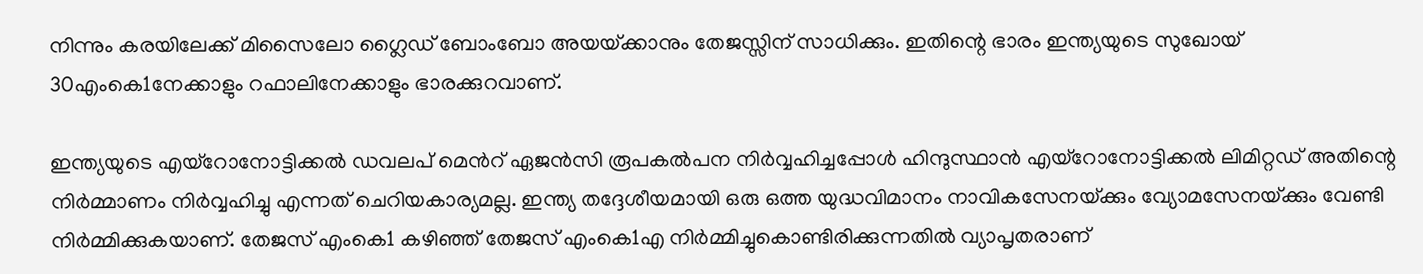നിന്നും കരയിലേക്ക് മിസൈലോ ഗ്ലൈഡ് ബോംബോ അയയ്‌ക്കാനും തേജസ്സിന് സാധിക്കും. ഇതിന്റെ ഭാരം ഇന്ത്യയുടെ സുഖോയ് 30എംകെ1നേക്കാളും റഫാലിനേക്കാളും ഭാരക്കുറവാണ്.

ഇന്ത്യയുടെ എയ്റോനോട്ടിക്കല്‍ ഡവലപ് മെന്‍റ് ഏജന്‍സി രൂപകല്‍പന നിര്‍വ്വഹിച്ചപ്പോള്‍ ഹിന്ദുസ്ഥാന്‍ എയ്റോനോട്ടിക്കല്‍ ലിമിറ്റഡ് അതിന്റെ നിര്‍മ്മാണം നിര്‍വ്വഹിച്ചു എന്നത് ചെറിയകാര്യമല്ല. ഇന്ത്യ തദ്ദേശീയമായി ഒരു ഒത്ത യുദ്ധവിമാനം നാവികസേനയ്‌ക്കും വ്യോമസേനയ്‌ക്കും വേണ്ടി നിര്‍മ്മിക്കുകയാണ്. തേജസ് എംകെ1 കഴിഞ്ഞ് തേജസ് എംകെ1എ നിര്‍മ്മിച്ചുകൊണ്ടിരിക്കുന്നതില്‍ വ്യാപൃതരാണ്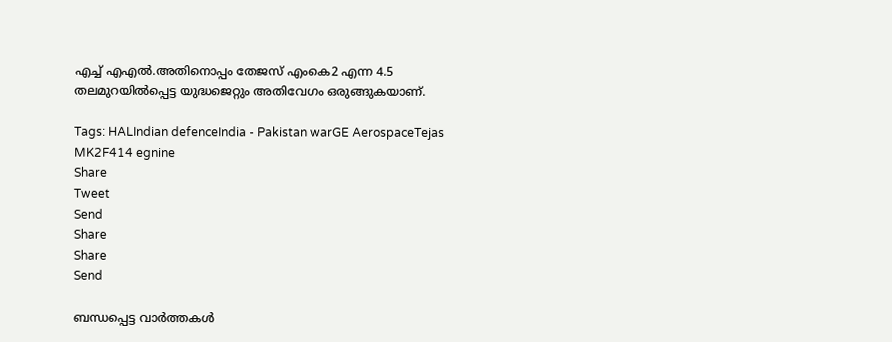എച്ച് എഎല്‍.അതിനൊപ്പം തേജസ് എംകെ2 എന്ന 4.5 തലമുറയില്‍പ്പെട്ട യുദ്ധജെറ്റും അതിവേഗം ഒരുങ്ങുകയാണ്.

Tags: HALIndian defenceIndia - Pakistan warGE AerospaceTejas MK2F414 egnine
Share
Tweet
Send
Share
Share
Send

ബന്ധപ്പെട്ട വാര്‍ത്തകള്‍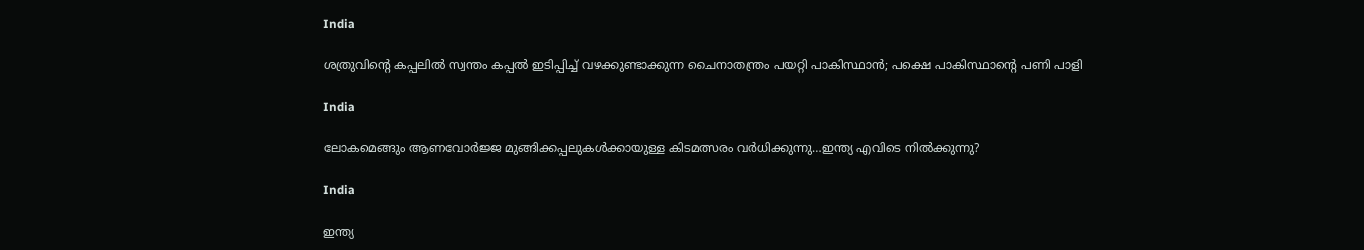India

ശത്രുവിന്റെ കപ്പലില്‍ സ്വന്തം കപ്പല്‍ ഇടിപ്പിച്ച് വഴക്കുണ്ടാക്കുന്ന ചൈനാതന്ത്രം പയറ്റി പാകിസ്ഥാന്‍; പക്ഷെ പാകിസ്ഥാന്റെ പണി പാളി

India

ലോകമെങ്ങും ആണവോർജ്ജ മുങ്ങിക്കപ്പലുകള്‍ക്കായുള്ള കിടമത്സരം വര്‍ധിക്കുന്നു…ഇന്ത്യ എവിടെ നില്‍ക്കുന്നു?

India

ഇന്ത്യ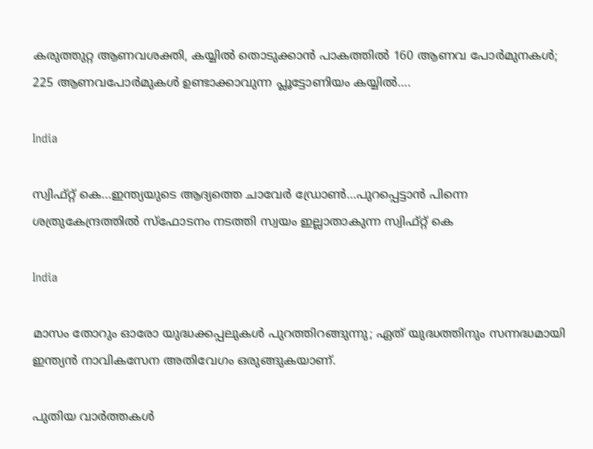കരുത്തുറ്റ ആണവശക്തി, കയ്യില്‍ തൊടുക്കാന്‍ പാകത്തില്‍ 160 ആണവ പോര്‍മുനകള്‍; 225 ആണവപോര്‍മുകള്‍ ഉണ്ടാക്കാവുന്ന പ്ലൂട്ടോണിയം കയ്യില്‍….

India

സ്വിഫ്റ്റ് കെ…ഇന്ത്യയുടെ ആദ്യത്തെ ചാവേര്‍ ഡ്രോണ്‍…പുറപ്പെട്ടാന്‍ പിന്നെ ശത്രുകേന്ദ്രത്തില്‍ സ്ഫോടനം നടത്തി സ്വയം ഇല്ലാതാകുന്ന സ്വിഫ്റ്റ് കെ

India

മാസം തോറും ഓരോ യുദ്ധക്കപ്പലുകള്‍ പുറത്തിറങ്ങുന്നു; ഏത് യുദ്ധത്തിനും സന്നദ്ധമായി ഇന്ത്യന്‍ നാവികസേന അതിവേഗം ഒരുങ്ങുകയാണ്.

പുതിയ വാര്‍ത്തകള്‍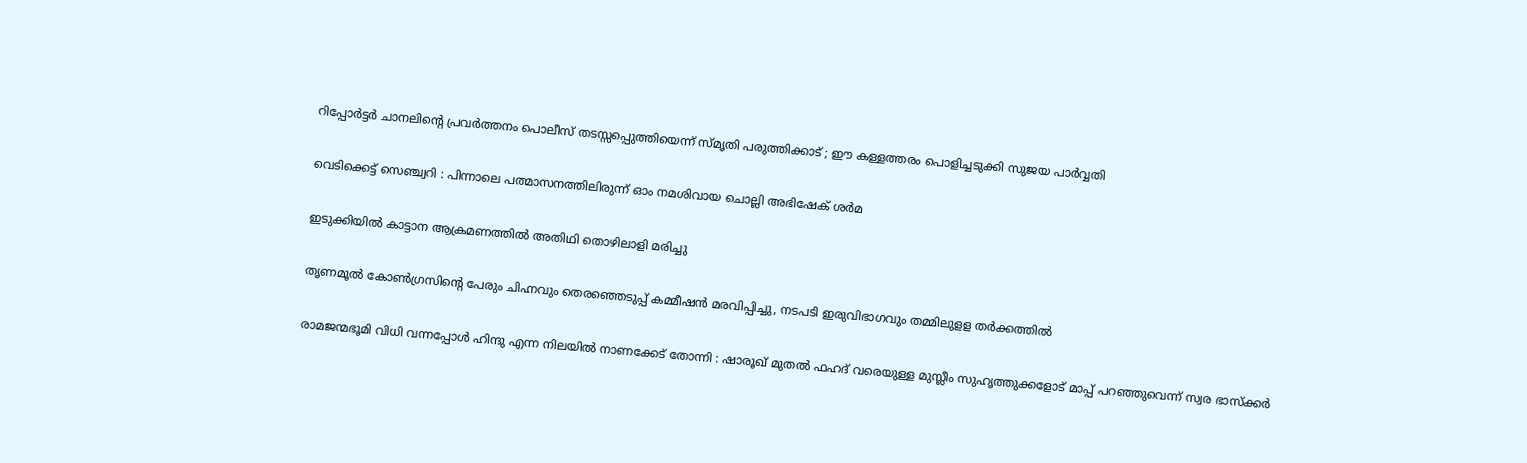റിപ്പോര്‍ട്ടര്‍ ചാനലിന്റെ പ്രവര്‍ത്തനം പൊലീസ് തടസ്സപ്പെുത്തിയെന്ന് സ്മൃതി പരുത്തിക്കാട് ; ഈ കള്ളത്തരം പൊളിച്ചടുക്കി സുജയ പാര്‍വ്വതി

വെടിക്കെട്ട് സെഞ്ച്വറി : പിന്നാലെ പത്മാസനത്തിലിരുന്ന് ഓം നമശിവായ ചൊല്ലി അഭിഷേക് ശര്‍മ

ഇടുക്കിയില്‍ കാട്ടാന ആക്രമണത്തില്‍ അതിഥി തൊഴിലാളി മരിച്ചു

തൃണമൂല്‍ കോണ്‍ഗ്രസിന്റെ പേരും ചിഹ്നവും തെരഞ്ഞെടുപ്പ് കമ്മീഷന്‍ മരവിപ്പിച്ചു, നടപടി ഇരുവിഭാഗവും തമ്മിലുളള തര്‍ക്കത്തില്‍

രാമജന്മഭൂമി വിധി വന്നപ്പോൾ ഹിന്ദു എന്ന നിലയിൽ നാണക്കേട് തോന്നി : ഷാരൂഖ് മുതൽ ഫഹദ് വരെയുള്ള മുസ്ലീം സുഹൃത്തുക്കളോട് മാപ്പ് പറഞ്ഞുവെന്ന് സ്വര ഭാസ്ക്കർ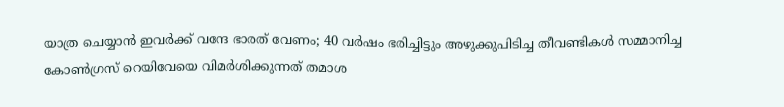യാത്ര ചെയ്യാന്‍ ഇവര്‍ക്ക് വന്ദേ ഭാരത് വേണം; 40 വര്‍ഷം ഭരിച്ചിട്ടും അഴുക്കുപിടിച്ച തീവണ്ടികള്‍ സമ്മാനിച്ച കോണ്‍ഗ്രസ് റെയിവേയെ വിമര്‍ശിക്കുന്നത് തമാശ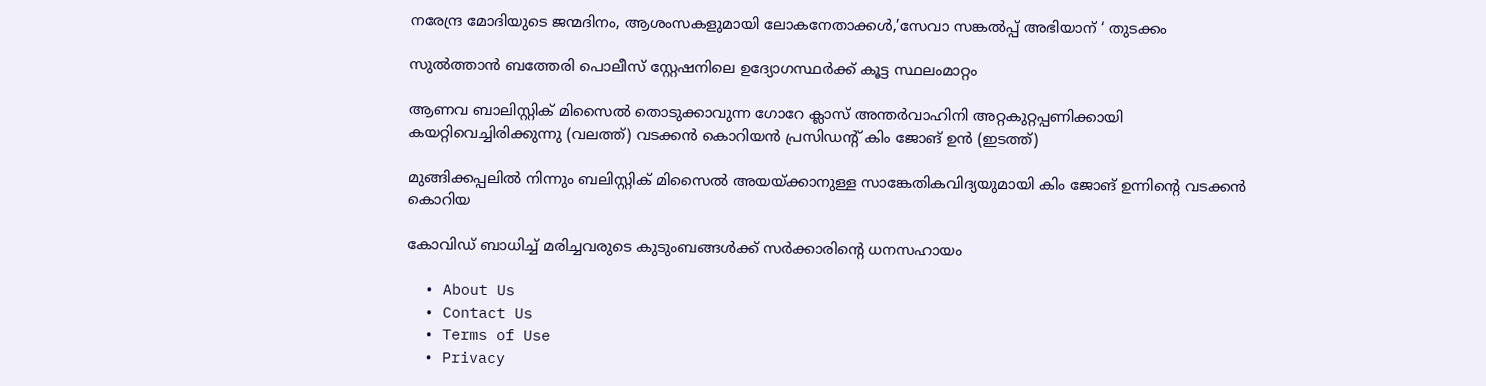നരേന്ദ്ര മോദിയുടെ ജന്മദിനം, ആശംസകളുമായി ലോകനേതാക്കള്‍,’സേവാ സങ്കല്‍പ്പ് അഭിയാന് ‘ തുടക്കം

സുല്‍ത്താന്‍ ബത്തേരി പൊലീസ് സ്റ്റേഷനിലെ ഉദ്യോഗസ്ഥര്‍ക്ക് കൂട്ട സ്ഥലംമാറ്റം

ആണവ ബാലിസ്റ്റിക് മിസൈല്‍ തൊടുക്കാവുന്ന ഗോറേ ക്ലാസ് അന്തര്‍വാഹിനി അറ്റകുറ്റപ്പണിക്കായി കയറ്റിവെച്ചിരിക്കുന്നു (വലത്ത്) വടക്കന്‍ കൊറിയന്‍ പ്രസിഡന്‍റ് കിം ജോങ് ഉന്‍ (ഇടത്ത്)

മുങ്ങിക്കപ്പലില്‍ നിന്നും ബലിസ്റ്റിക് മിസൈല്‍ അയയ്‌ക്കാനുള്ള സാങ്കേതികവിദ്യയുമായി കിം ജോങ് ഉന്നിന്റെ വടക്കന്‍ കൊറിയ

കോവിഡ് ബാധിച്ച് മരിച്ചവരുടെ കുടുംബങ്ങള്‍ക്ക് സര്‍ക്കാരിന്റെ ധനസഹായം

  • About Us
  • Contact Us
  • Terms of Use
  • Privacy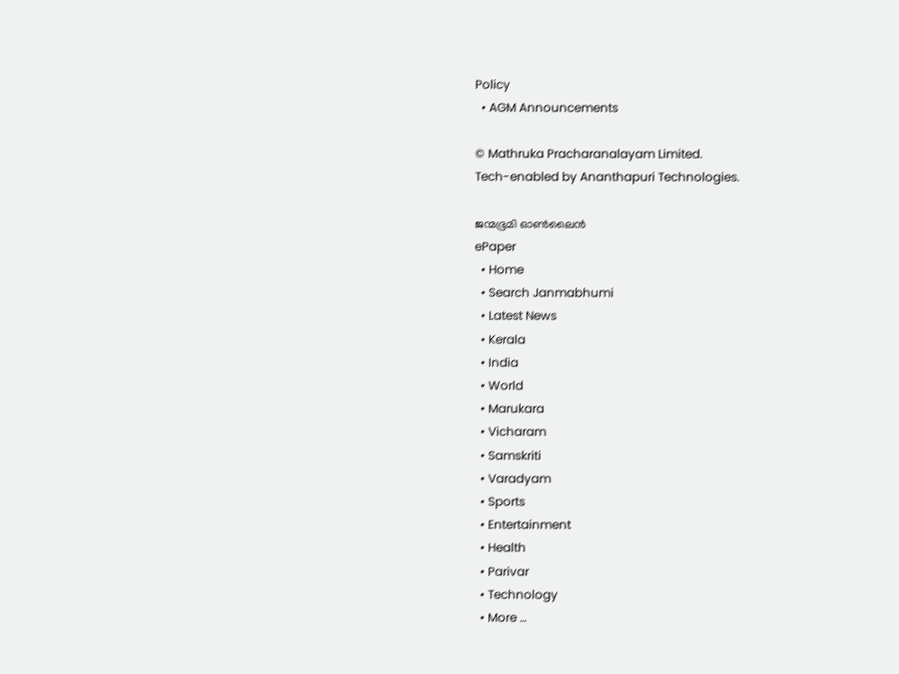Policy
  • AGM Announcements

© Mathruka Pracharanalayam Limited.
Tech-enabled by Ananthapuri Technologies.

ജന്മഭൂമി ഓണ്‍ലൈന്‍
ePaper
  • Home
  • Search Janmabhumi
  • Latest News
  • Kerala
  • India
  • World
  • Marukara
  • Vicharam
  • Samskriti
  • Varadyam
  • Sports
  • Entertainment
  • Health
  • Parivar
  • Technology
  • More …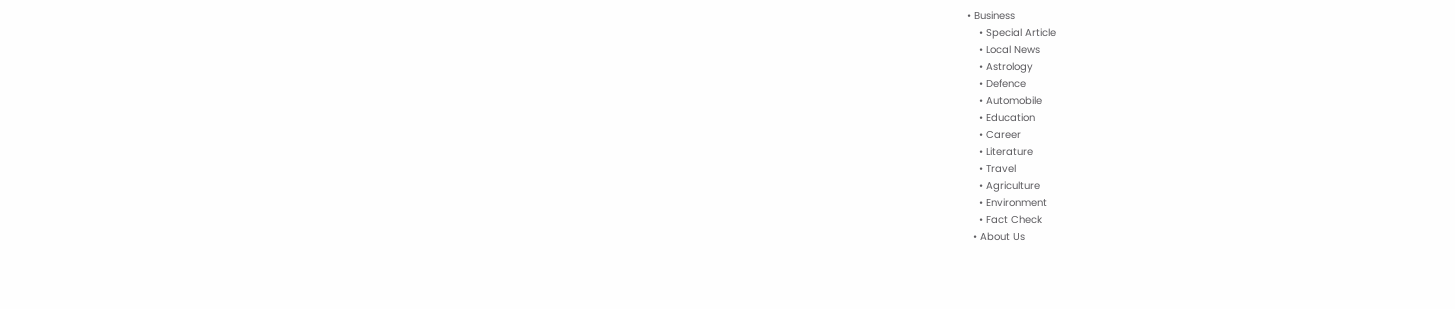• Business
    • Special Article
    • Local News
    • Astrology
    • Defence
    • Automobile
    • Education
    • Career
    • Literature
    • Travel
    • Agriculture
    • Environment
    • Fact Check
  • About Us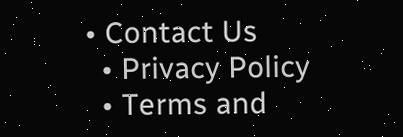• Contact Us
  • Privacy Policy
  • Terms and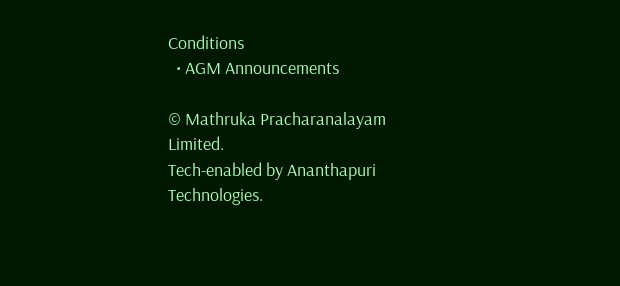Conditions
  • AGM Announcements

© Mathruka Pracharanalayam Limited.
Tech-enabled by Ananthapuri Technologies.